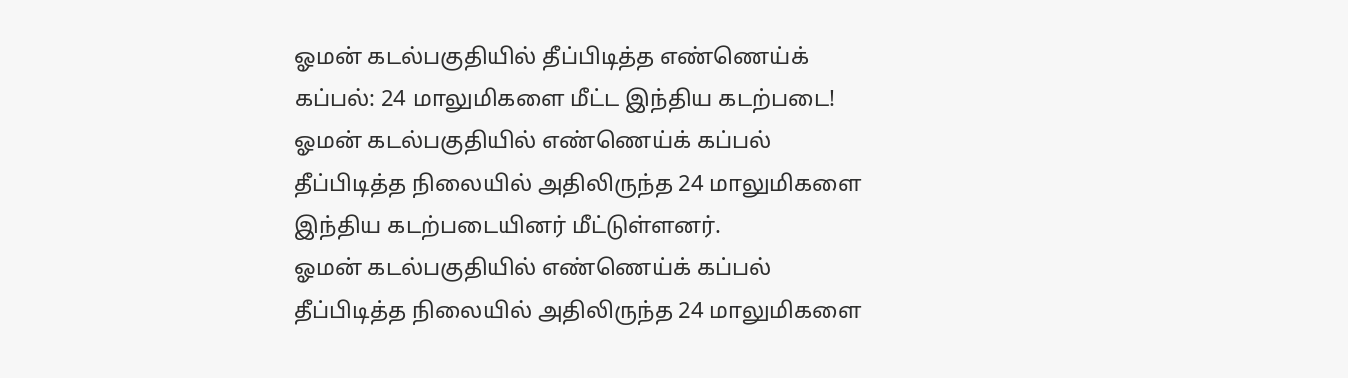ஓமன் கடல்பகுதியில் தீப்பிடித்த எண்ணெய்க் கப்பல்: 24 மாலுமிகளை மீட்ட இந்திய கடற்படை!
ஓமன் கடல்பகுதியில் எண்ணெய்க் கப்பல் தீப்பிடித்த நிலையில் அதிலிருந்த 24 மாலுமிகளை இந்திய கடற்படையினர் மீட்டுள்ளனர்.
ஓமன் கடல்பகுதியில் எண்ணெய்க் கப்பல் தீப்பிடித்த நிலையில் அதிலிருந்த 24 மாலுமிகளை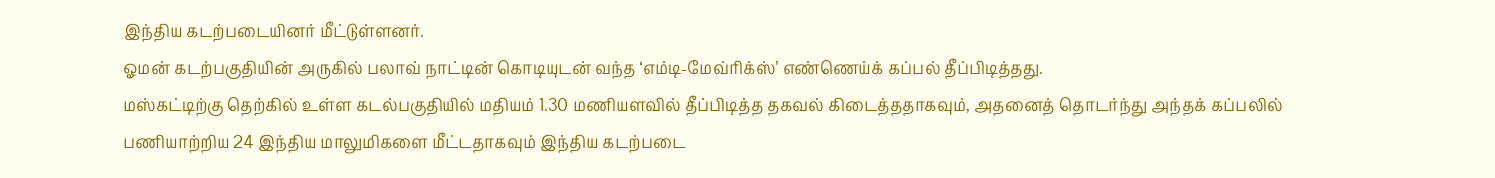இந்திய கடற்படையினர் மீட்டுள்ளனர்.
ஓமன் கடற்பகுதியின் அருகில் பலாவ் நாட்டின் கொடியுடன் வந்த ‘எம்டி-மேவ்ரிக்ஸ்’ எண்ணெய்க் கப்பல் தீப்பிடித்தது.
மஸ்கட்டிற்கு தெற்கில் உள்ள கடல்பகுதியில் மதியம் 1.30 மணியளவில் தீப்பிடித்த தகவல் கிடைத்ததாகவும், அதனைத் தொடர்ந்து அந்தக் கப்பலில் பணியாற்றிய 24 இந்திய மாலுமிகளை மீட்டதாகவும் இந்திய கடற்படை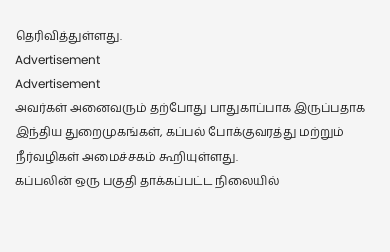தெரிவித்துள்ளது.
Advertisement
Advertisement
அவர்கள் அனைவரும் தற்போது பாதுகாப்பாக இருப்பதாக இந்திய துறைமுகங்கள், கப்பல் போக்குவரத்து மற்றும் நீர்வழிகள் அமைச்சகம் கூறியுள்ளது.
கப்பலின் ஒரு பகுதி தாக்கப்பட்ட நிலையில்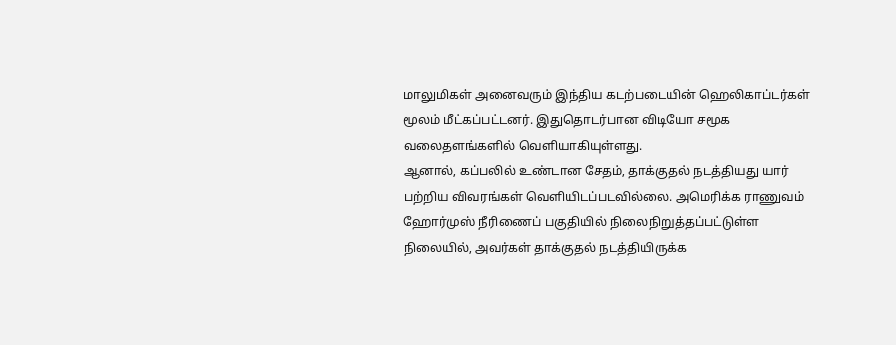மாலுமிகள் அனைவரும் இந்திய கடற்படையின் ஹெலிகாப்டர்கள் மூலம் மீட்கப்பட்டனர். இதுதொடர்பான விடியோ சமூக வலைதளங்களில் வெளியாகியுள்ளது.
ஆனால், கப்பலில் உண்டான சேதம், தாக்குதல் நடத்தியது யார் பற்றிய விவரங்கள் வெளியிடப்படவில்லை. அமெரிக்க ராணுவம் ஹோர்முஸ் நீரிணைப் பகுதியில் நிலைநிறுத்தப்பட்டுள்ள நிலையில், அவர்கள் தாக்குதல் நடத்தியிருக்க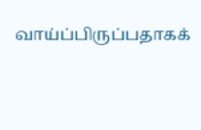வாய்ப்பிருப்பதாகக்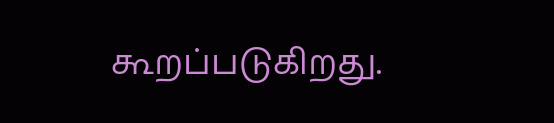கூறப்படுகிறது.